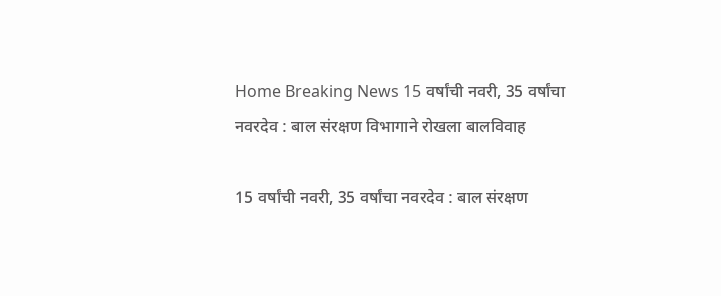Home Breaking News 15 वर्षांची नवरी, 35 वर्षांचा नवरदेव : बाल संरक्षण विभागाने रोखला बालविवाह

15 वर्षांची नवरी, 35 वर्षांचा नवरदेव : बाल संरक्षण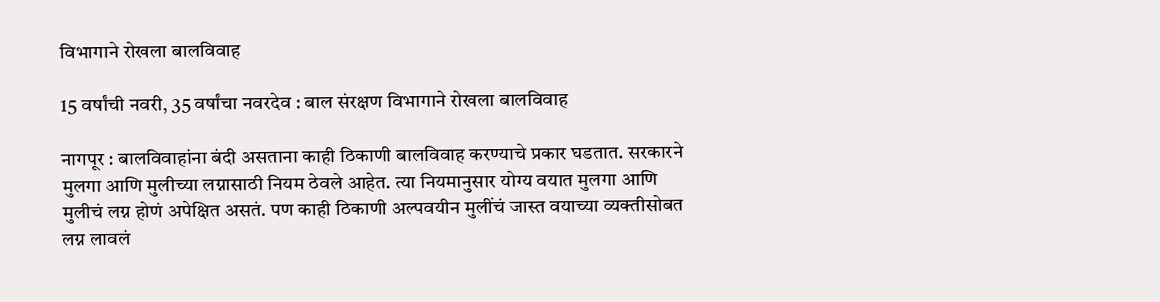विभागाने रोखला बालविवाह

15 वर्षांची नवरी, 35 वर्षांचा नवरदेव : बाल संरक्षण विभागाने रोखला बालविवाह

नागपूर : बालविवाहांना बंदी असताना काही ठिकाणी बालविवाह करण्याचे प्रकार घडतात. सरकारने मुलगा आणि मुलीच्या लग्नासाठी नियम ठेवले आहेत. त्या नियमानुसार योग्य वयात मुलगा आणि मुलीचं लग्न होणं अपेक्षित असतं. पण काही ठिकाणी अल्पवयीन मुलींचं जास्त वयाच्या व्यक्तीसोबत लग्न लावलं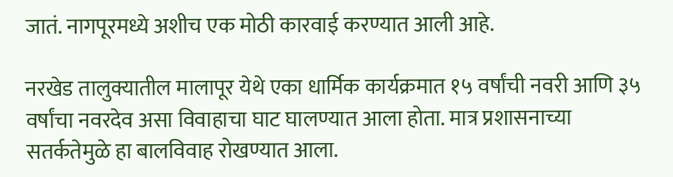जातं. नागपूरमध्ये अशीच एक मोठी कारवाई करण्यात आली आहे.

नरखेड तालुक्यातील मालापूर येथे एका धार्मिक कार्यक्रमात १५ वर्षांची नवरी आणि ३५ वर्षांचा नवरदेव असा विवाहाचा घाट घालण्यात आला होता. मात्र प्रशासनाच्या सतर्कतेमुळे हा बालविवाह रोखण्यात आला.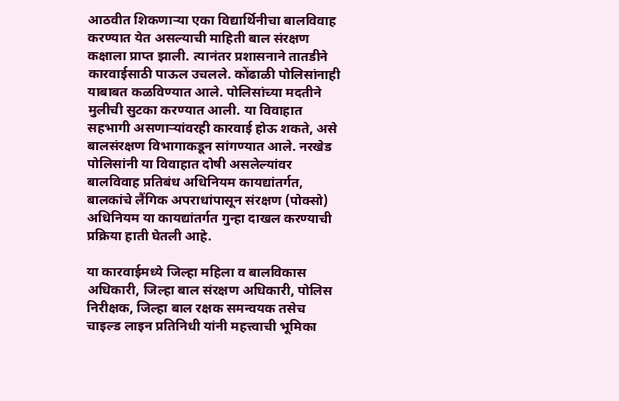आठवीत शिकणाऱ्या एका विद्यार्थिनीचा बालविवाह करण्यात येत असल्याची माहिती बाल संरक्षण कक्षाला प्राप्त झाली. त्यानंतर प्रशासनाने तातडीने कारवाईसाठी पाऊल उचलले. कोंढाळी पोलिसांनाही याबाबत कळविण्यात आले. पोलिसांच्या मदतीने मुलीची सुटका करण्यात आली. या विवाहात सहभागी असणाऱ्यांवरही कारवाई होऊ शकते, असे बालसंरक्षण विभागाकडून सांगण्यात आले. नरखेड पोलिसांनी या विवाहात दोषी असलेल्यांवर बालविवाह प्रतिबंध अधिनियम कायद्यांतर्गत, बालकांचे लैंगिक अपराधांपासून संरक्षण (पोक्सो) अधिनियम या कायद्यांतर्गत गुन्हा दाखल करण्याची प्रक्रिया हाती घेतली आहे.

या कारवाईमध्ये जिल्हा महिला व बालविकास अधिकारी, जिल्हा बाल संरक्षण अधिकारी, पोलिस निरीक्षक, जिल्हा बाल रक्षक समन्वयक तसेच चाइल्ड लाइन प्रतिनिधी यांनी महत्त्वाची भूमिका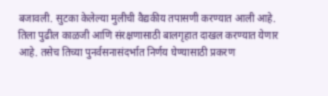बजावली. सुटका केलेल्या मुलीची वैद्यकीय तपासणी करण्यात आली आहे. तिला पुढील काळजी आणि संरक्षणासाठी बालगृहात दाखल करण्यात येणार आहे. तसेच तिच्या पुनर्वसनासंदर्भात निर्णय घेण्यासाठी प्रकरण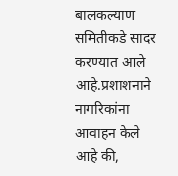बालकल्याण समितीकडे सादर करण्यात आले आहे.प्रशाशनाने नागरिकांना आवाहन केले आहे की,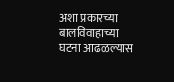अशा प्रकारच्या बालविवाहाच्या घटना आढळल्यास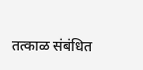तत्काळ संबंधित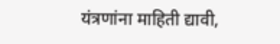यंत्रणांना माहिती द्यावी,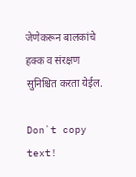जेणेकरून बालकांचे हक्क व संरक्षण सुनिश्चित करता येईल.

Don`t copy text!